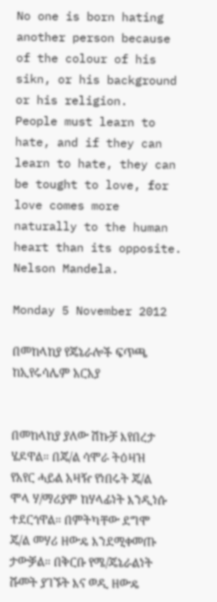No one is born hating another person because of the colour of his sikn, or his background or his religion.
People must learn to hate, and if they can learn to hate, they can
be tought to love, for love comes more naturally to the human heart than its opposite. Nelson Mandela.

Monday 5 November 2012

በመከላከያ የጄኔራሎች ፍጥጫ ከኢየሩሳሌም አርአያ


በመከላከያ ያለው ሽኩቻ እየበረታ ሄዶዋል። በጄ/ል ሳሞራ ትዕዛዝ የአየር ሓይል አዛዥ የነበሩት ጄ/ል ሞላ ሃ/ማሪያም ከሃላፊነት እንዲነሱ ተደርጎዋል። በምትካቸው ደግሞ ጄ/ል መሃሪ ዘውዴ እንደሚቀመጡ ታውቓል። በቅርቡ የሜ/ጄኔራልነት ሹመት ያገኙት እና ወዲ ዘውዴ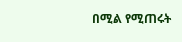በሚል የሚጠሩት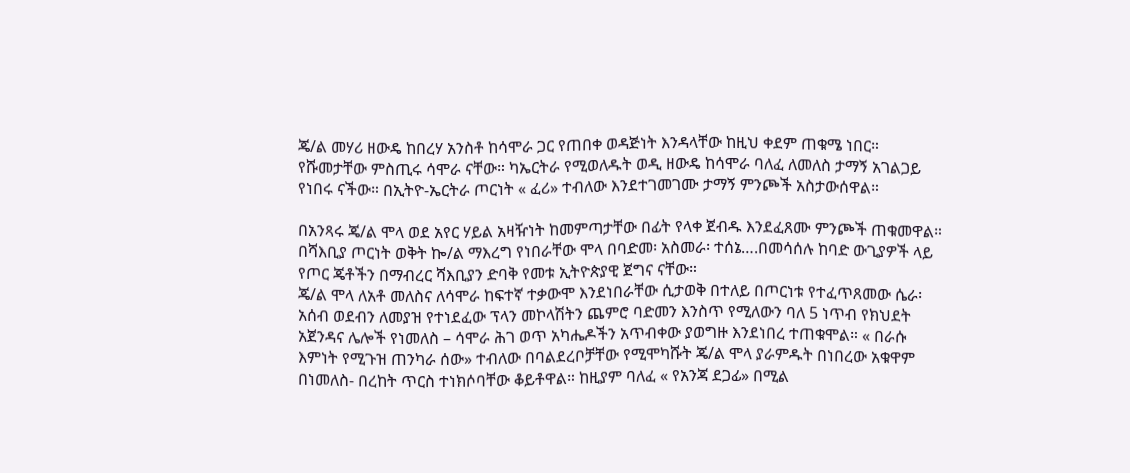ጄ/ል መሃሪ ዘውዴ ከበረሃ አንስቶ ከሳሞራ ጋር የጠበቀ ወዳጅነት እንዳላቸው ከዚህ ቀደም ጠቁሜ ነበር። የሹመታቸው ምስጢሩ ሳሞራ ናቸው። ካኤርትራ የሚወለዱት ወዲ ዘውዴ ከሳሞራ ባለፈ ለመለስ ታማኝ አገልጋይ የነበሩ ናችው። በኢትዮ-ኤርትራ ጦርነት « ፈሪ» ተብለው እንደተገመገሙ ታማኝ ምንጮች አስታውሰዋል።

በአንጻሩ ጄ/ል ሞላ ወደ አየር ሃይል አዛዥነት ከመምጣታቸው በፊት የላቀ ጀብዱ እንደፈጸሙ ምንጮች ጠቁመዋል። በሻእቢያ ጦርነት ወቅት ኰ/ል ማእረግ የነበራቸው ሞላ በባድመ፡ አስመራ፡ ተሰኔ….በመሳሰሉ ከባድ ውጊያዎች ላይ የጦር ጄቶችን በማብረር ሻእቢያን ድባቅ የመቱ ኢትዮጵያዊ ጀግና ናቸው።
ጄ/ል ሞላ ለአቶ መለስና ለሳሞራ ከፍተኛ ተቃውሞ እንደነበራቸው ሲታወቅ በተለይ በጦርነቱ የተፈጥጸመው ሴራ፡ አሰብ ወደብን ለመያዝ የተነደፈው ፕላን መኮላሽትን ጨምሮ ባድመን እንስጥ የሚለውን ባለ 5 ነጥብ የክህደት አጀንዳና ሌሎች የነመለስ – ሳሞራ ሕገ ወጥ አካሔዶችን አጥብቀው ያወግዙ እንደነበረ ተጠቁሞል። « በራሱ እምነት የሚጉዝ ጠንካራ ሰው» ተብለው በባልደረቦቻቸው የሚሞካሹት ጄ/ል ሞላ ያራምዱት በነበረው አቁዋም በነመለስ- በረከት ጥርስ ተነክሶባቸው ቆይቶዋል። ከዚያም ባለፈ « የአንጃ ደጋፊ» በሚል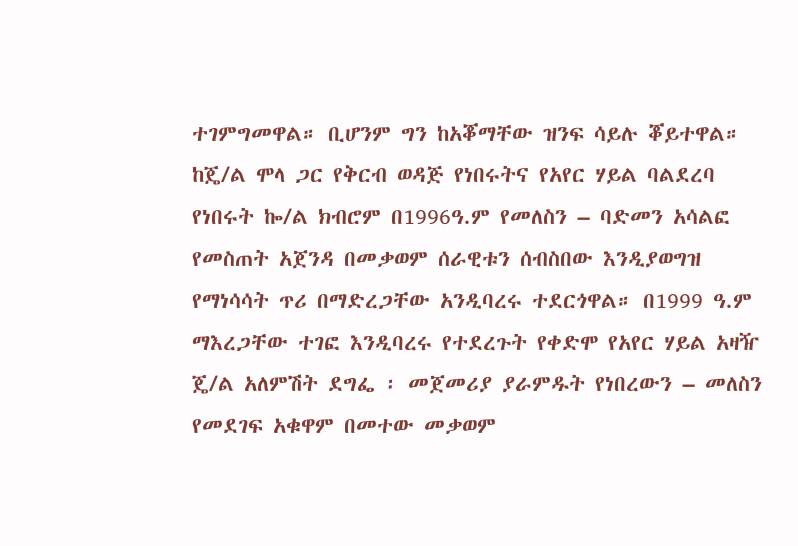ተገምግመዋል። ቢሆንም ግን ከአቖማቸው ዝንፍ ሳይሉ ቖይተዋል።
ከጄ/ል ሞላ ጋር የቅርብ ወዳጅ የነበሩትና የአየር ሃይል ባልደረባ የነበሩት ኰ/ል ክብሮም በ1996ዓ.ም የመለስን – ባድመን አሳልፎ የመስጠት አጀንዳ በመቃወም ሰራዊቱን ሰብስበው እንዲያወግዝ የማነሳሳት ጥሪ በማድረጋቸው አንዲባረሩ ተደርጎዋል። በ1999 ዓ.ም ማእረጋቸው ተገፎ እንዲባረሩ የተደረጉት የቀድሞ የአየር ሃይል አዛዥ ጄ/ል አለምሽት ደግፌ ፡ መጀመሪያ ያራምዱት የነበረውን – መለስን የመደገፍ አቁዋም በመተው መቃወም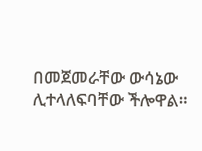በመጀመራቸው ውሳኔው ሊተላለፍባቸው ችሎዋል።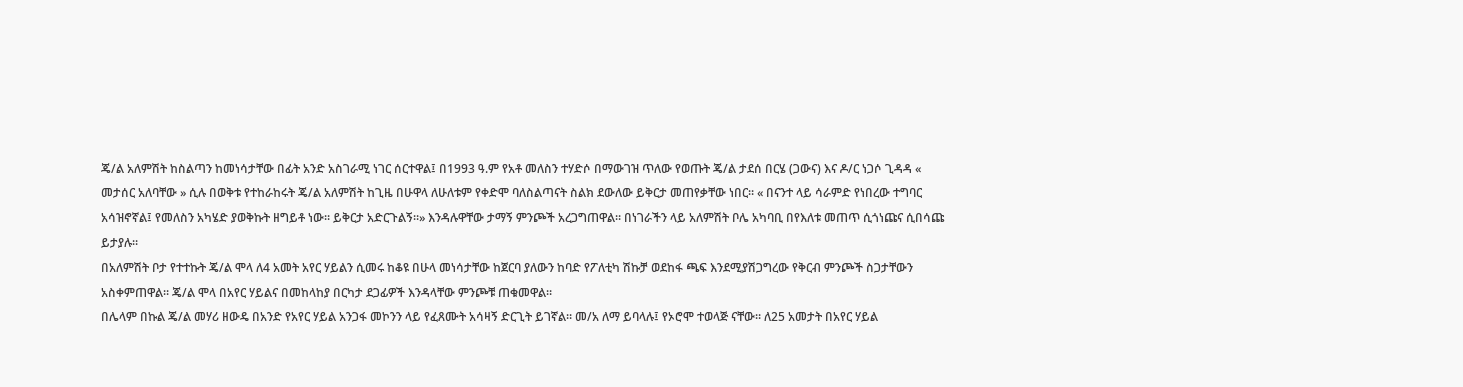ጄ/ል አለምሽት ከስልጣን ከመነሳታቸው በፊት አንድ አስገራሚ ነገር ሰርተዋል፤ በ1993 ዓ.ም የአቶ መለስን ተሃድሶ በማውገዝ ጥለው የወጡት ጄ/ል ታደሰ በርሄ (ጋውና) እና ዶ/ር ነጋሶ ጊዳዳ « መታሰር አለባቸው » ሲሉ በወቅቱ የተከራከሩት ጄ/ል አለምሽት ከጊዜ በሁዋላ ለሁለቱም የቀድሞ ባለስልጣናት ስልክ ደውለው ይቅርታ መጠየቃቸው ነበር። « በናንተ ላይ ሳራምድ የነበረው ተግባር አሳዝኖኛል፤ የመለስን አካሄድ ያወቅኩት ዘግይቶ ነው። ይቅርታ አድርጉልኝ።» እንዳሉዋቸው ታማኝ ምንጮች አረጋግጠዋል። በነገራችን ላይ አለምሽት ቦሌ አካባቢ በየእለቱ መጠጥ ሲጎነጩና ሲበሳጩ ይታያሉ።
በአለምሽት ቦታ የተተኩት ጄ/ል ሞላ ለ4 አመት አየር ሃይልን ሲመሩ ከቆዩ በሁላ መነሳታቸው ከጀርባ ያለውን ከባድ የፖለቲካ ሽኩቻ ወደከፋ ጫፍ እንደሚያሽጋግረው የቅርብ ምንጮች ስጋታቸውን አስቀምጠዋል። ጄ/ል ሞላ በአየር ሃይልና በመከላከያ በርካታ ደጋፊዎች እንዳላቸው ምንጮቹ ጠቁመዋል።
በሌላም በኩል ጄ/ል መሃሪ ዘውዴ በአንድ የአየር ሃይል አንጋፋ መኮንን ላይ የፈጸሙት አሳዛኝ ድርጊት ይገኛል። መ/አ ለማ ይባላሉ፤ የኦሮሞ ተወላጅ ናቸው። ለ25 አመታት በአየር ሃይል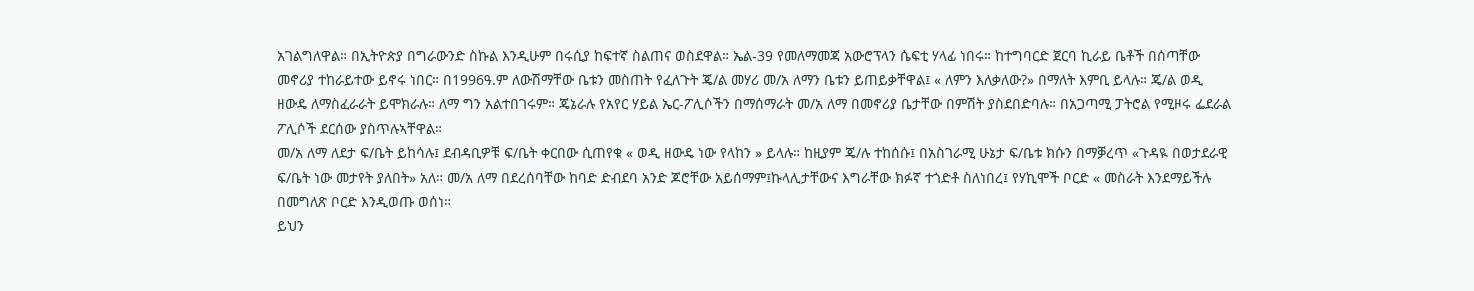አገልግለዋል። በኢትዮጵያ በግራውንድ ስኩል እንዲሁም በሩሲያ ከፍተኛ ስልጠና ወስደዋል። ኤል-39 የመለማመጃ አውሮፕላን ሴፍቲ ሃላፊ ነበሩ። ከተግባርድ ጀርባ ኪራይ ቤቶች በሰጣቸው መኖሪያ ተከራይተው ይኖሩ ነበር። በ1996ዓ.ም ለውሽማቸው ቤቱን መስጠት የፈለጉት ጄ/ል መሃሪ መ/አ ለማን ቤቱን ይጠይቃቸዋል፤ « ለምን እለቃለው?» በማለት እምቢ ይላሉ። ጄ/ል ወዲ ዘውዴ ለማስፈራራት ይሞክራሉ። ለማ ግን አልተበገሩም። ጄኔራሉ የአየር ሃይል ኤር-ፖሊሶችን በማሰማራት መ/አ ለማ በመኖሪያ ቤታቸው በምሽት ያስደበድባሉ። በአጋጣሚ ፓትሮል የሚዞሩ ፌደራል ፖሊሶች ደርሰው ያስጥሉኣቸዋል።
መ/አ ለማ ለደታ ፍ/ቤት ይከሳሉ፤ ደብዳቢዎቹ ፍ/ቤት ቀርበው ሲጠየቁ « ወዲ ዘውዴ ነው የላከን » ይላሉ። ከዚያም ጄ/ሉ ተከሰሱ፤ በአስገራሚ ሁኔታ ፍ/ቤቱ ክሱን በማቓረጥ «ጉዳዪ በወታደራዊ ፍ/ቤት ነው መታየት ያለበት» አለ። መ/አ ለማ በደረሰባቸው ከባድ ድብደባ አንድ ጆሮቸው አይሰማም፤ኩላሊታቸውና እግራቸው ክፉኛ ተጎድቶ ስለነበረ፤ የሃኪሞች ቦርድ « መስራት እንደማይችሉ በመግለጽ ቦርድ እንዲወጡ ወሰነ።
ይህን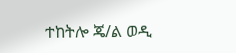ተከትሎ ጄ/ል ወዲ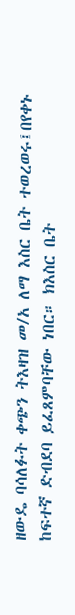ዘውዴ ባሳለፉት ቀጭን ትእዛዝ መ/አ ለማ እስር ቤት ተወረወሩ፤በየቀኑ ከፍተኛ ድብደባ ይፈጸምባቸው ነበር። ክእስር ቤት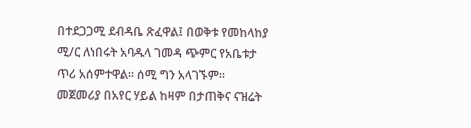በተደጋጋሚ ደብዳቤ ጽፈዋል፤ በወቅቱ የመከላከያ ሚ/ር ለነበሩት አባዱላ ገመዳ ጭምር የአቤቱታ ጥሪ አሰምተዋል። ሰሚ ግን አላገኙም።
መጀመሪያ በአየር ሃይል ከዛም በታጠቅና ናዝሬት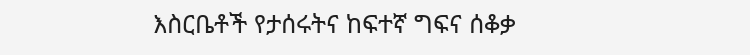እስርቤቶች የታሰሩትና ከፍተኛ ግፍና ሰቆቃ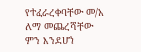የተፈራረቀባቸው መ/አ ለማ መጨረሻቸው ምን እንደሆነ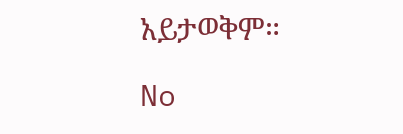አይታወቅም።

No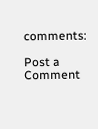comments:

Post a Comment